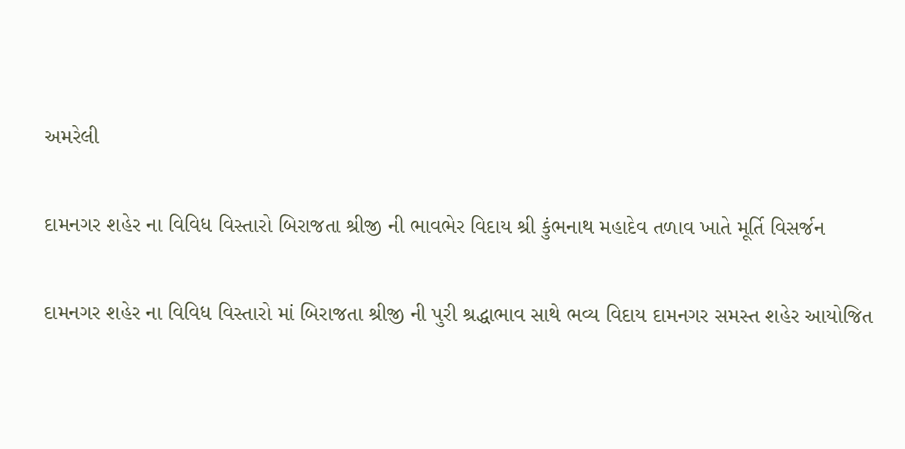અમરેલી

દામનગર શહેર ના વિવિધ વિસ્તારો બિરાજતા શ્રીજી ની ભાવભેર વિદાય શ્રી કુંભનાથ મહાદેવ તળાવ ખાતે મૂર્તિ વિસર્જન

દામનગર શહેર ના વિવિધ વિસ્તારો માં બિરાજતા શ્રીજી ની પુરી શ્રદ્ધાભાવ સાથે ભવ્ય વિદાય દામનગર સમસ્ત શહેર આયોજિત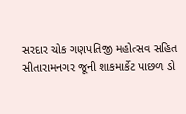સરદાર ચોક ગણપતિજી મહોત્સવ સહિત  સીતારામનગર જૂની શાકમાર્કેટ પાછળ ડો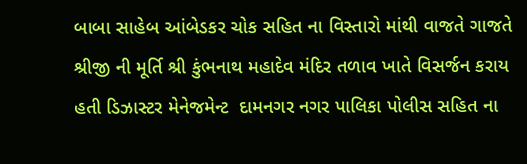બાબા સાહેબ આંબેડકર ચોક સહિત ના વિસ્તારો માંથી વાજતે ગાજતે શ્રીજી ની મૂર્તિ શ્રી કુંભનાથ મહાદેવ મંદિર તળાવ ખાતે વિસર્જન કરાય હતી ડિઝાસ્ટર મેનેજમેન્ટ  દામનગર નગર પાલિકા પોલીસ સહિત ના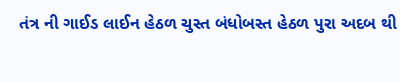તંત્ર ની ગાઈડ લાઈન હેઠળ ચુસ્ત બંધોબસ્ત હેઠળ પુરા અદબ થી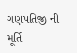ગણપતિજી ની મૂર્તિ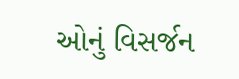ઓનું વિસર્જન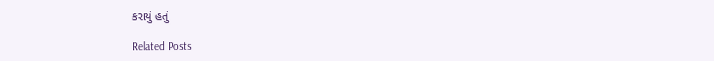કરાયું હતું

Related Posts